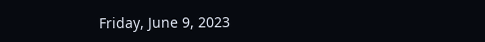Friday, June 9, 2023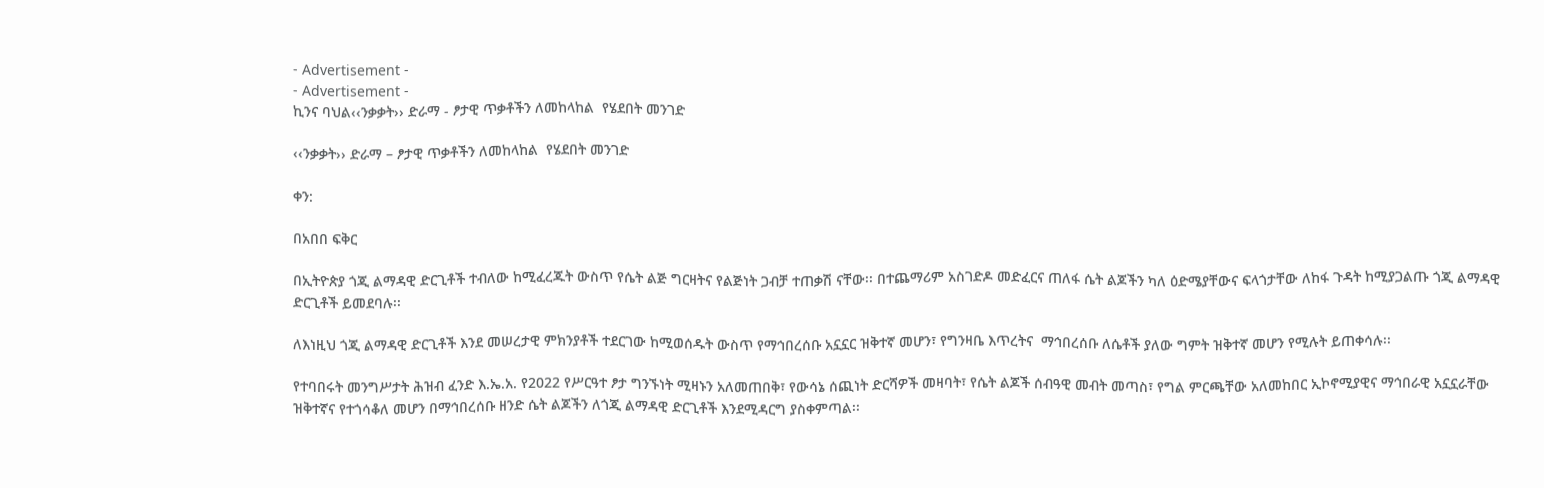- Advertisement -
- Advertisement -
ኪንና ባህል‹‹ንቃቃት›› ድራማ - ፆታዊ ጥቃቶችን ለመከላከል  የሄደበት መንገድ

‹‹ንቃቃት›› ድራማ – ፆታዊ ጥቃቶችን ለመከላከል  የሄደበት መንገድ

ቀን:

በአበበ ፍቅር

በኢትዮጵያ ጎጂ ልማዳዊ ድርጊቶች ተብለው ከሚፈረጁት ውስጥ የሴት ልጅ ግርዛትና የልጅነት ጋብቻ ተጠቃሽ ናቸው፡፡ በተጨማሪም አስገድዶ መድፈርና ጠለፋ ሴት ልጆችን ካለ ዕድሜያቸውና ፍላጎታቸው ለከፋ ጉዳት ከሚያጋልጡ ጎጂ ልማዳዊ ድርጊቶች ይመደባሉ፡፡

ለእነዚህ ጎጂ ልማዳዊ ድርጊቶች እንደ መሠረታዊ ምክንያቶች ተደርገው ከሚወሰዱት ውስጥ የማኅበረሰቡ አኗኗር ዝቅተኛ መሆን፣ የግንዛቤ እጥረትና  ማኅበረሰቡ ለሴቶች ያለው ግምት ዝቅተኛ መሆን የሚሉት ይጠቀሳሉ፡፡

የተባበሩት መንግሥታት ሕዝብ ፈንድ እ.ኤ.አ. የ2022 የሥርዓተ ፆታ ግንኙነት ሚዛኑን አለመጠበቅ፣ የውሳኔ ሰጪነት ድርሻዎች መዛባት፣ የሴት ልጆች ሰብዓዊ መብት መጣስ፣ የግል ምርጫቸው አለመከበር ኢኮኖሚያዊና ማኅበራዊ አኗኗራቸው ዝቅተኛና የተጎሳቆለ መሆን በማኅበረሰቡ ዘንድ ሴት ልጆችን ለጎጂ ልማዳዊ ድርጊቶች እንደሚዳርግ ያስቀምጣል፡፡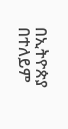በኢትዮጵያ በተለይም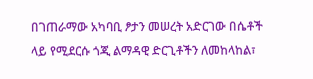በገጠራማው አካባቢ ፆታን መሠረት አድርገው በሴቶች ላይ የሚደርሱ ጎጂ ልማዳዊ ድርጊቶችን ለመከላከል፣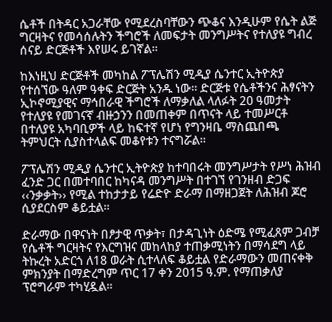ሴቶች በትዳር አጋራቸው የሚደረስባቸውን ጭቆና እንዲሁም የሴት ልጅ ግርዛትና የመሳሰሉትን ችግሮች ለመፍታት መንግሥትና የተለያዩ ግብረ ሰናይ ድርጅቶች እየሠሩ ይገኛል፡፡

ከእነዚህ ድርጅቶች መካከል ፖፕሌሽን ሚዲያ ሴንተር ኢትዮጵያ የተሰኘው ዓለም ዓቀፍ ድርጅት አንዱ ነው፡፡ ድርጅቱ የሴቶችንና ሕፃናትን ኢኮኖሚያዊና ማኅበራዊ ችግሮች ለማቃለል ላለፉት 20 ዓመታት የተለያዩ የመገናኛ ብዙኃንን በመጠቀም በጥናት ላይ ተመሥርቶ በተለያዩ አካባቢዎች ላይ ከፍተኛ የሆነ የግንዛቤ ማስጨበጫ ትምህርት ሲያስተላልፍ መቆየቱን ተናግሯል፡፡

ፖፕሌሽን ሚዲያ ሴንተር ኢትዮጵያ ከተባበሩት መንግሥታት የሥነ ሕዝብ ፈንድ ጋር በመተባበር ከካናዳ መንግሥት በተገኘ የገንዘብ ድጋፍ ‹‹ንቃቃት›› የሚል ተከታታይ የሬድዮ ድራማ በማዘጋጀት ለሕዝብ ጆሮ ሲያደርስም ቆይቷል፡፡

ድራማው በዋናነት በፆታዊ ጥቃት፣ በታዳጊነት ዕድሜ የሚፈጸም ጋብቻ የሴቶች ግርዛትና የእርግዝና መከላከያ ተጠቃሚነትን በማሳደግ ላይ ትኩረት አድርጎ ለ18 ወራት ሲተላለፍ ቆይቷል የድራማውን መጠናቀቅ ምክንያት በማድረግም ጥር 17 ቀን 2015 ዓ.ም. የማጠቃለያ ፕሮግራም ተካሂዷል፡፡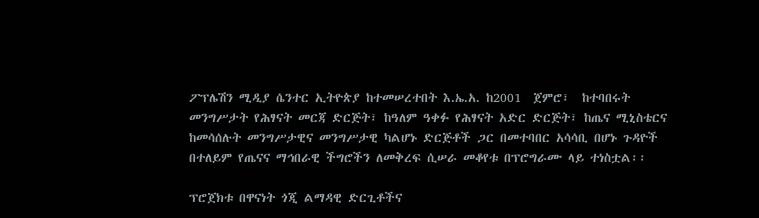ፖፕሌሽን ሚዲያ ሴንተር ኢትዮጵያ ከተመሠረተበት እ.ኤ.አ. ከ2001  ጀምሮ፣  ከተባበሩት መንግሥታት የሕፃናት መርጃ ድርጅት፣ ከዓለም ዓቀፉ የሕፃናት አድር ድርጅት፣ ከጤና ሚኒስቴርና ከመሳሰሉት መንግሥታዊና መንግሥታዊ ካልሆኑ ድርጅቶች ጋር በመተባበር አሳሳቢ በሆኑ ጉዳዮች በተለይም የጤናና ማኅበራዊ ችግሮችን ለመቅረፍ ሲሠራ መቆየቱ በፕሮግራሙ ላይ ተነስቷል፡፡

ፕሮጀክቱ በዋናነት ጎጂ ልማዳዊ ድርጊቶችና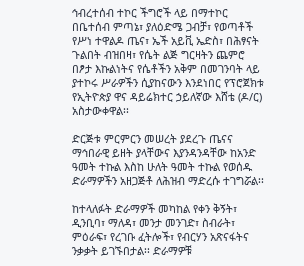ኅብረተሰብ ተኮር ችግሮች ላይ በማተኮር በቤተሰብ ምጣኔ፣ ያለዕድሜ ጋብቻ፣ የወጣቶች የሥነ ተዋልዶ ጤና፣ ኤች አይቪ ኤድስ፣ በሕፃናት ጉልበት ብዝበዛ፣ የሴት ልጅ ግርዛትን ጨምሮ በፆታ እኩልነትና የሴቶችን አቅም በመገንባት ላይ ያተኮሩ ሥራዎችን ሲያከናውን እንደነበር የፕሮጀክቱ የኢትዮጵያ ዋና ዳይሬክተር ኃይለኛው እሸቴ (ዶ/ር) አስታውቀዋል፡፡

ድርጅቱ ምርምርን መሠረት ያደረጉ ጤናና ማኅበራዊ ይዘት ያላቸውና እያንዳንዳቸው ከአንድ ዓመት ተኩል እስከ ሁለት ዓመት ተኩል የወሰዱ ድራማዎችን አዘጋጅቶ ለሕዝብ ማድረሱ ተገግሯል፡፡

ከተላለፉት ድራማዎች መካከል የቀን ቅኝት፣ ዲንቢባ፣ ማለዳ፣ መንታ መንገድ፣ ስብራት፣ ምዕራፍ፣ የረገቡ ፈትሎች፣ የብርሃን አጽናፋትና ንቃቃት ይገኙበታል፡፡ ድራማዎቹ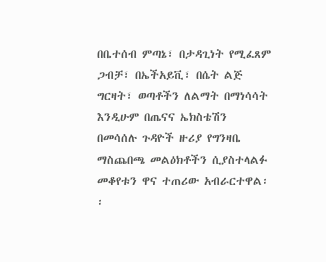በቤተሰብ ምጣኔ፣ በታዳጊነት የሚፈጸም ጋብቻ፣ በኤችአይቪ፣ በሴት ልጅ ግርዛት፣ ወጣቶችን ለልማት በማነሳሳት እንዲሁም በጤናና ኤክስቴሽን በመሳሰሉ ጉዳዮች ዙሪያ የግንዛቤ ማስጨበጫ መልዕክቶችን ሲያስተላልፉ መቆየቱን ዋና ተጠሪው አብራርተዋል፡፡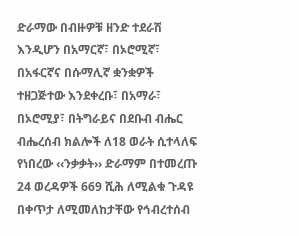ድራማው በብዙዎቹ ዘንድ ተደራሽ እንዲሆን በአማርኛ፣ በኦሮሚኛ፣ በአፋርኛና በሱማሊኛ ቋንቋዎች ተዘጋጅተው እንደቀረቡ፣ በአማራ፣ በኦሮሚያ፣ በትግራይና በደቡብ ብሔር ብሔረሰብ ክልሎች ለ18 ወራት ሲተላለፍ የነበረው ‹‹ንቃቃት›› ድራማም በተመረጡ 24 ወረዳዎች 669 ሺሕ ለሚልቁ ጉዳዩ በቀጥታ ለሚመለከታቸው የኅብረተሰብ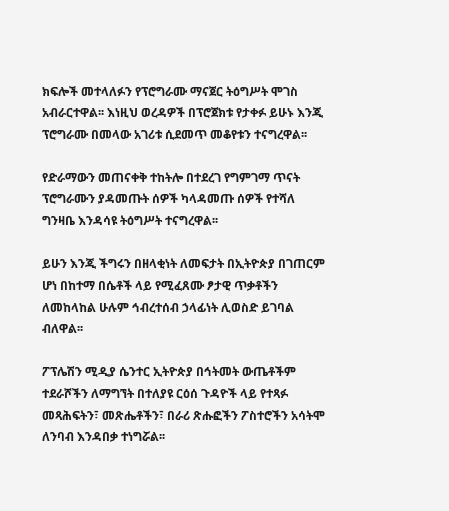ክፍሎች መተላለፉን የፕሮግራሙ ማናጀር ትዕግሥት ሞገስ አብራርተዋል፡፡ እነዚህ ወረዳዎች በፕሮጀክቱ የታቀፉ ይሁኑ እንጂ ፕሮግራሙ በመላው አገሪቱ ሲደመጥ መቆየቱን ተናግረዋል፡፡

የድራማውን መጠናቀቅ ተከትሎ በተደረገ የግምገማ ጥናት ፕሮግራሙን ያዳመጡት ሰዎች ካላዳመጡ ሰዎች የተሻለ ግንዛቤ እንዳሳዩ ትዕግሥት ተናግረዋል፡፡

ይሁን እንጂ ችግሩን በዘላቂነት ለመፍታት በኢትዮጵያ በገጠርም ሆነ በከተማ በሴቶች ላይ የሚፈጸሙ ፆታዊ ጥቃቶችን ለመከላከል ሁሉም ኅብረተሰብ ኃላፊነት ሊወስድ ይገባል ብለዋል፡፡

ፖፕሌሽን ሚዲያ ሴንተር ኢትዮጵያ በኅትመት ውጤቶችም ተደራሾችን ለማግኘት በተለያዩ ርዕሰ ጉዳዮች ላይ የተጻፉ መጻሕፍትን፣ መጽሔቶችን፣ በራሪ ጽሑፎችን ፖስተሮችን አሳትሞ ለንባብ እንዳበቃ ተነግሯል፡፡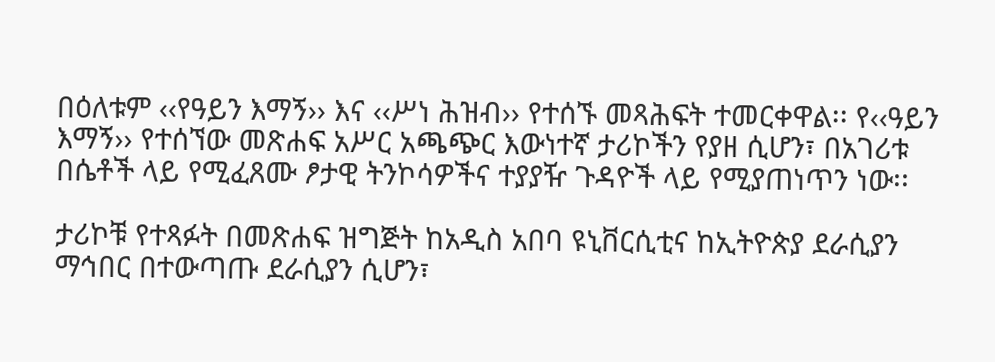በዕለቱም ‹‹የዓይን እማኝ›› እና ‹‹ሥነ ሕዝብ›› የተሰኙ መጻሕፍት ተመርቀዋል፡፡ የ‹‹ዓይን እማኝ›› የተሰኘው መጽሐፍ አሥር አጫጭር እውነተኛ ታሪኮችን የያዘ ሲሆን፣ በአገሪቱ በሴቶች ላይ የሚፈጸሙ ፆታዊ ትንኮሳዎችና ተያያዥ ጉዳዮች ላይ የሚያጠነጥን ነው፡፡

ታሪኮቹ የተጻፉት በመጽሐፍ ዝግጅት ከአዲስ አበባ ዩኒቨርሲቲና ከኢትዮጵያ ደራሲያን ማኅበር በተውጣጡ ደራሲያን ሲሆን፣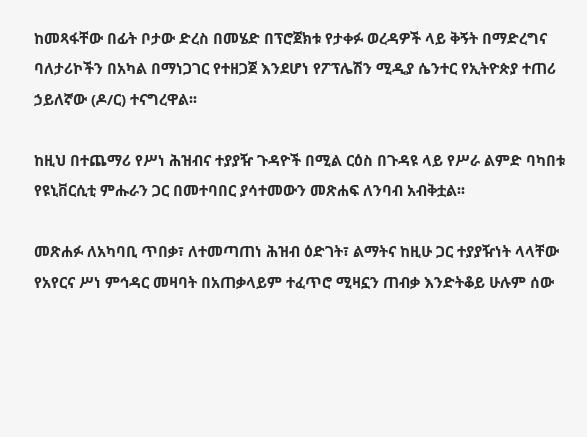ከመጻፋቸው በፊት ቦታው ድረስ በመሄድ በፕሮጀክቱ የታቀፉ ወረዳዎች ላይ ቅኝት በማድረግና ባለታሪኮችን በአካል በማነጋገር የተዘጋጀ እንደሆነ የፖፕሌሽን ሚዲያ ሴንተር የኢትዮጵያ ተጠሪ ኃይለኛው (ዶ/ር) ተናግረዋል፡፡

ከዚህ በተጨማሪ የሥነ ሕዝብና ተያያዥ ጉዳዮች በሚል ርዕስ በጉዳዩ ላይ የሥራ ልምድ ባካበቱ የዩኒቨርሲቲ ምሑራን ጋር በመተባበር ያሳተመውን መጽሐፍ ለንባብ አብቅቷል፡፡

መጽሐፉ ለአካባቢ ጥበቃ፣ ለተመጣጠነ ሕዝብ ዕድገት፣ ልማትና ከዚሁ ጋር ተያያዥነት ላላቸው የአየርና ሥነ ምኅዳር መዛባት በአጠቃላይም ተፈጥሮ ሚዛኗን ጠብቃ እንድትቆይ ሁሉም ሰው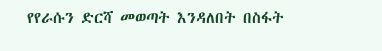የየራሱን ድርሻ መወጣት እንዳለበት በስፋት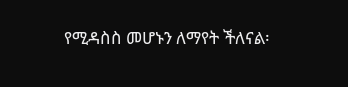የሚዳስስ መሆኑን ለማየት ችለናል፡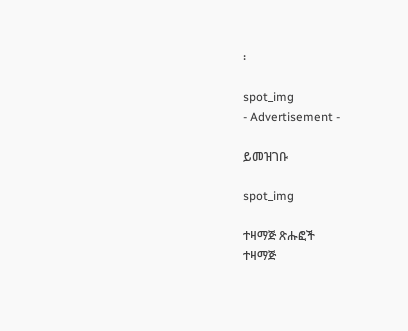፡

spot_img
- Advertisement -

ይመዝገቡ

spot_img

ተዛማጅ ጽሑፎች
ተዛማጅ